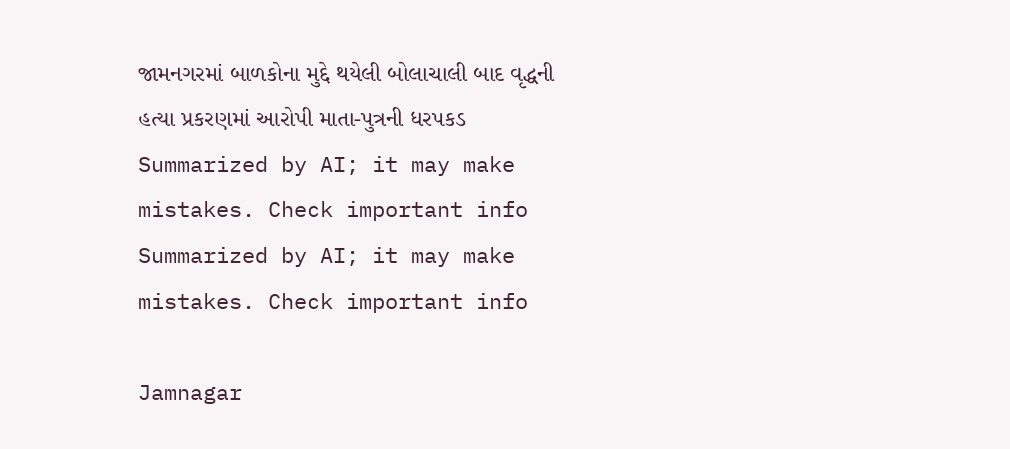જામનગરમાં બાળકોના મુદ્દે થયેલી બોલાચાલી બાદ વૃદ્ધની હત્યા પ્રકરણમાં આરોપી માતા-પુત્રની ધરપકડ
Summarized by AI; it may make mistakes. Check important info
Summarized by AI; it may make mistakes. Check important info

Jamnagar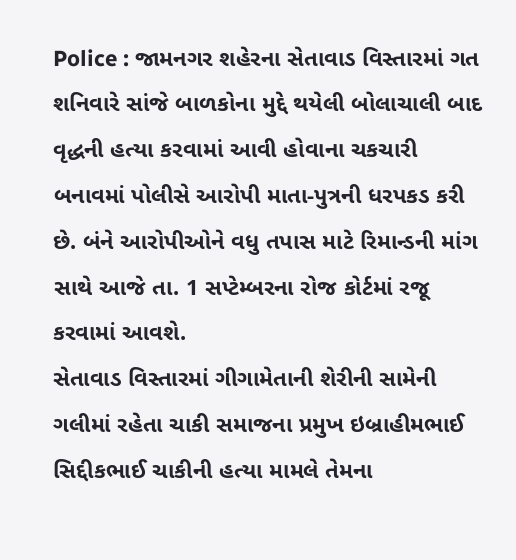Police : જામનગર શહેરના સેતાવાડ વિસ્તારમાં ગત શનિવારે સાંજે બાળકોના મુદ્દે થયેલી બોલાચાલી બાદ વૃદ્ધની હત્યા કરવામાં આવી હોવાના ચકચારી બનાવમાં પોલીસે આરોપી માતા-પુત્રની ધરપકડ કરી છે. બંને આરોપીઓને વધુ તપાસ માટે રિમાન્ડની માંગ સાથે આજે તા. 1 સપ્ટેમ્બરના રોજ કોર્ટમાં રજૂ કરવામાં આવશે.
સેતાવાડ વિસ્તારમાં ગીગામેતાની શેરીની સામેની ગલીમાં રહેતા ચાકી સમાજના પ્રમુખ ઇબ્રાહીમભાઈ સિદ્દીકભાઈ ચાકીની હત્યા મામલે તેમના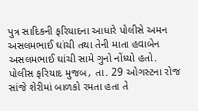પુત્ર સાદિકની ફરિયાદના આધારે પોલીસે અમન અસલમભાઈ ઘાંચી તથા તેની માતા હવાબેન અસલમભાઈ ઘાંચી સામે ગુનો નોંધ્યો હતો.
પોલીસ ફરિયાદ મુજબ, તા. 29 ઓગસ્ટના રોજ સાંજે શેરીમાં બાળકો રમતા હતા તે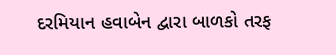દરમિયાન હવાબેન દ્વારા બાળકો તરફ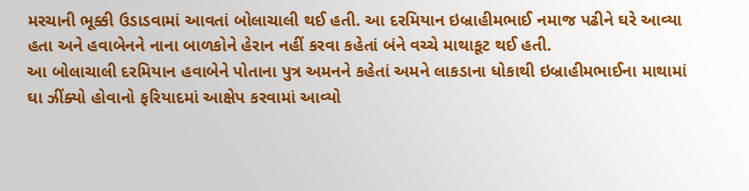મરચાની ભૂક્કી ઉડાડવામાં આવતાં બોલાચાલી થઈ હતી. આ દરમિયાન ઇબ્રાહીમભાઈ નમાજ પઢીને ઘરે આવ્યા હતા અને હવાબેનને નાના બાળકોને હેરાન નહીં કરવા કહેતાં બંને વચ્ચે માથાકૂટ થઈ હતી.
આ બોલાચાલી દરમિયાન હવાબેને પોતાના પુત્ર અમનને કહેતાં અમને લાકડાના ધોકાથી ઇબ્રાહીમભાઈના માથામાં ઘા ઝીંક્યો હોવાનો ફરિયાદમાં આક્ષેપ કરવામાં આવ્યો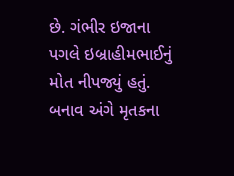છે. ગંભીર ઇજાના પગલે ઇબ્રાહીમભાઈનું મોત નીપજ્યું હતું.
બનાવ અંગે મૃતકના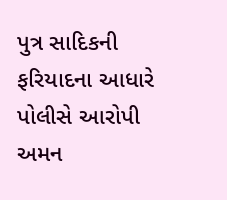પુત્ર સાદિકની ફરિયાદના આધારે પોલીસે આરોપી અમન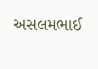અસલમભાઈ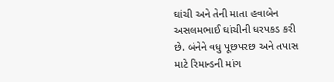ઘાંચી અને તેની માતા હવાબેન અસલમભાઈ ઘાંચીની ધરપકડ કરી છે. બંનેને વધુ પૂછપરછ અને તપાસ માટે રિમાન્ડની માંગ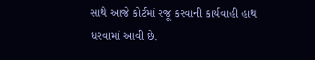સાથે આજે કોર્ટમાં રજૂ કરવાની કાર્યવાહી હાથ ધરવામાં આવી છે.